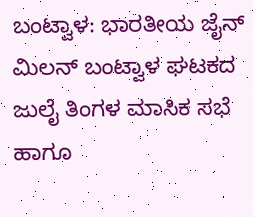ಬಂಟ್ವಾಳ: ಭಾರತೀಯ ಜೈನ್ ಮಿಲನ್ ಬಂಟ್ವಾಳ ಘಟಕದ ಜುಲೈ ತಿಂಗಳ ಮಾಸಿಕ ಸಭೆ ಹಾಗೂ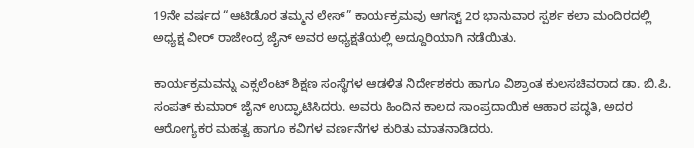19ನೇ ವರ್ಷದ “ಆಟಿಡೊರ ತಮ್ಮನ ಲೇಸ್” ಕಾರ್ಯಕ್ರಮವು ಆಗಸ್ಟ್ 2ರ ಭಾನುವಾರ ಸ್ಪರ್ಶ ಕಲಾ ಮಂದಿರದಲ್ಲಿ ಅಧ್ಯಕ್ಷ ವೀರ್ ರಾಜೇಂದ್ರ ಜೈನ್ ಅವರ ಅಧ್ಯಕ್ಷತೆಯಲ್ಲಿ ಅದ್ದೂರಿಯಾಗಿ ನಡೆಯಿತು.

ಕಾರ್ಯಕ್ರಮವನ್ನು ಎಕ್ಸಲೆಂಟ್ ಶಿಕ್ಷಣ ಸಂಸ್ಥೆಗಳ ಆಡಳಿತ ನಿರ್ದೇಶಕರು ಹಾಗೂ ವಿಶ್ರಾಂತ ಕುಲಸಚಿವರಾದ ಡಾ. ಬಿ.ಪಿ. ಸಂಪತ್ ಕುಮಾರ್ ಜೈನ್ ಉದ್ಘಾಟಿಸಿದರು. ಅವರು ಹಿಂದಿನ ಕಾಲದ ಸಾಂಪ್ರದಾಯಿಕ ಆಹಾರ ಪದ್ಧತಿ, ಅದರ ಆರೋಗ್ಯಕರ ಮಹತ್ವ ಹಾಗೂ ಕವಿಗಳ ವರ್ಣನೆಗಳ ಕುರಿತು ಮಾತನಾಡಿದರು.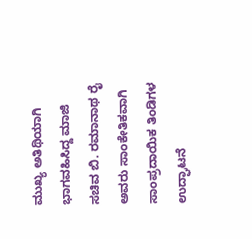ಮುಖ್ಯ ಅತಿಥಿಯಾಗಿ ಭಾಗವಹಿಸಿದ್ದ ಮಾಜಿ ಸಚಿವ ಬಿ. ರಮಾನಾಥ ರೈ ಅವರು ಸಾಂಕೇತಿಕವಾಗಿ ಸಾಂಪ್ರದಾಯಿಕ ತಿಂಡಿಗಳ ಉದ್ಘಾಟನೆ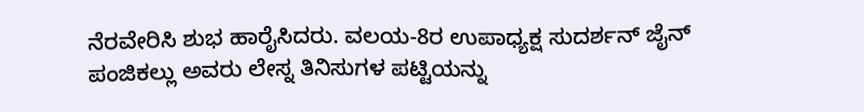ನೆರವೇರಿಸಿ ಶುಭ ಹಾರೈಸಿದರು. ವಲಯ-8ರ ಉಪಾಧ್ಯಕ್ಷ ಸುದರ್ಶನ್ ಜೈನ್ ಪಂಜಿಕಲ್ಲು ಅವರು ಲೇಸ್ನ ತಿನಿಸುಗಳ ಪಟ್ಟಿಯನ್ನು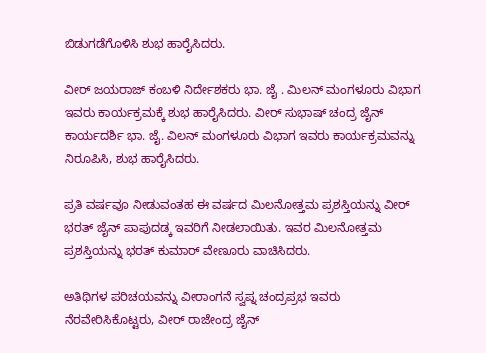ಬಿಡುಗಡೆಗೊಳಿಸಿ ಶುಭ ಹಾರೈಸಿದರು.

ವೀರ್ ಜಯರಾಜ್ ಕಂಬಳಿ ನಿರ್ದೇಶಕರು ಭಾ. ಜೈ . ಮಿಲನ್ ಮಂಗಳೂರು ವಿಭಾಗ ಇವರು ಕಾರ್ಯಕ್ರಮಕ್ಕೆ ಶುಭ ಹಾರೈಸಿದರು. ವೀರ್ ಸುಭಾಷ್ ಚಂದ್ರ ಜೈನ್ ಕಾರ್ಯದರ್ಶಿ ಭಾ. ಜೈ. ವಿಲನ್ ಮಂಗಳೂರು ವಿಭಾಗ ಇವರು ಕಾರ್ಯಕ್ರಮವನ್ನು ನಿರೂಪಿಸಿ, ಶುಭ ಹಾರೈಸಿದರು.

ಪ್ರತಿ ವರ್ಷವೂ ನೀಡುವಂತಹ ಈ ವರ್ಷದ ಮಿಲನೋತ್ತಮ ಪ್ರಶಸ್ತಿಯನ್ನು ವೀರ್ ಭರತ್ ಜೈನ್ ಪಾಪುದಡ್ಕ ಇವರಿಗೆ ನೀಡಲಾಯಿತು. ಇವರ ಮಿಲನೋತ್ತಮ ಪ್ರಶಸ್ತಿಯನ್ನು ಭರತ್ ಕುಮಾರ್ ವೇಣೂರು ವಾಚಿಸಿದರು.

ಅತಿಥಿಗಳ ಪರಿಚಯವನ್ನು ವೀರಾಂಗನೆ ಸ್ವಪ್ನ ಚಂದ್ರಪ್ರಭ ಇವರು ನೆರವೇರಿಸಿಕೊಟ್ಟರು, ವೀರ್ ರಾಜೇಂದ್ರ ಜೈನ್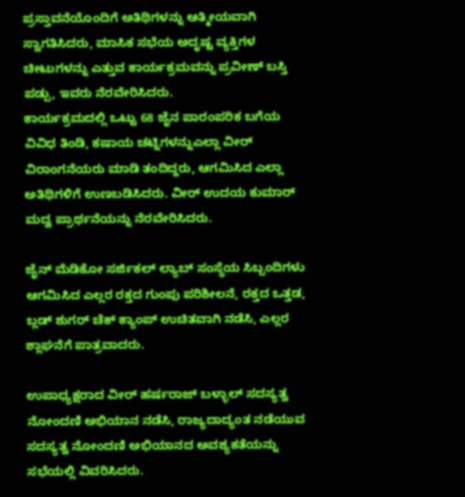ಪ್ರಸ್ತಾವನೆಯೊಂದಿಗೆ ಅತಿಥಿಗಳನ್ನು ಆತ್ಮೀಯವಾಗಿ ಸ್ವಾಗತಿಸಿದರು, ಮಾಸಿಕ ಸಭೆಯ ಅದೃಷ್ಟ ವ್ಯಕ್ತಿಗಳ ಚೀಟುಗಳನ್ನು ಎತ್ತುವ ಕಾರ್ಯಕ್ರಮವನ್ನು ಪ್ರವೀಣ್ ಬಸ್ತಿ ಪಡ್ಪು, ಇವರು ನೆರವೇರಿಸಿದರು.
ಕಾರ್ಯಕ್ರಮದಲ್ಲಿ ಒಟ್ಟು 68 ಜೈನ ಪಾರಂಪರಿಕ ಬಗೆಯ ವಿವಿಧ ತಿಂಡಿ, ಕಷಾಯ ಚಟ್ನಿಗಳನ್ನುಎಲ್ಲಾ ವೀರ್ ವಿರಾಂಗನೆಯರು ಮಾಡಿ ತಂದಿದ್ದರು, ಆಗಮಿಸಿದ ಎಲ್ಲಾ ಅತಿಥಿಗಳಿಗೆ ಉಣಬಡಿಸಿದರು. ವೀರ್ ಉದಯ ಕುಮಾರ್ ಮದ್ವ ಪ್ರಾರ್ಥನೆಯನ್ನು ನೆರವೇರಿಸಿದರು.

ಜೈನ್ ಮೆಡಿಕೋ ಸರ್ಜಿಕಲ್ ಲ್ಯಾಬ್ ಸಂಸ್ಥೆಯ ಸಿಬ್ಬಂದಿಗಳು ಆಗಮಿಸಿದ ಎಲ್ಲರ ರಕ್ತದ ಗುಂಪು ಪರಿಶೀಲನೆ, ರಕ್ತದ ಒತ್ತಡ, ಬ್ಲಡ್ ಶುಗರ್ ಚೆಕ್ ಕ್ಯಾಂಪ್ ಉಚಿತವಾಗಿ ನಡೆಸಿ, ಎಲ್ಲರ ಶ್ಲಾಘನೆಗೆ ಪಾತ್ರವಾದರು.

ಉಪಾಧ್ಯಕ್ಷರಾದ ವೀರ್ ಹರ್ಷರಾಜ್ ಬಳ್ಳಾಲ್ ಸದಸ್ಯತ್ವ ನೋಂದಣಿ ಅಭಿಯಾನ ನಡೆಸಿ, ರಾಜ್ಯದಾದ್ಯಂತ ನಡೆಯುವ ಸದಸ್ಯತ್ವ ನೋಂದಣಿ ಅಭಿಯಾನದ ಅವಶ್ಯಕತೆಯನ್ನು ಸಭೆಯಲ್ಲಿ ವಿವರಿಸಿದರು.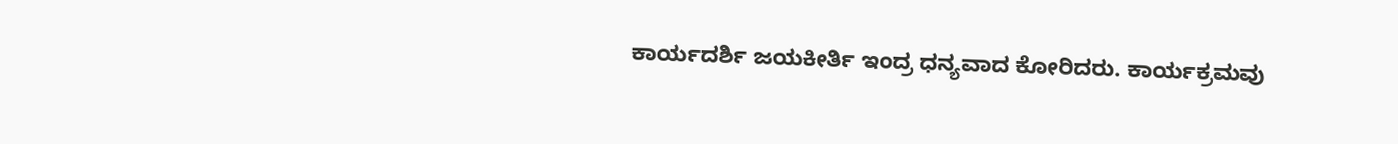ಕಾರ್ಯದರ್ಶಿ ಜಯಕೀರ್ತಿ ಇಂದ್ರ ಧನ್ಯವಾದ ಕೋರಿದರು. ಕಾರ್ಯಕ್ರಮವು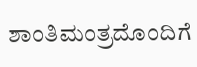ಶಾಂತಿಮಂತ್ರದೊಂದಿಗೆ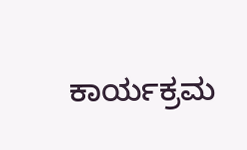ಕಾರ್ಯಕ್ರಮ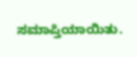ಸಮಾಪ್ತಿಯಾಯಿತು.